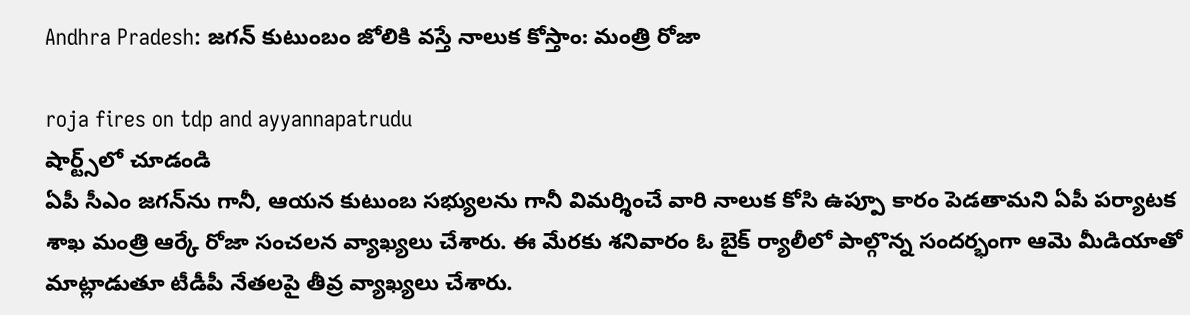Andhra Pradesh: జ‌గ‌న్ కుటుంబం జోలికి వ‌స్తే నాలుక కోస్తాం: మంత్రి రోజా

roja fires on tdp and ayyannapatrudu
షార్ట్స్‌లో చూడండి
ఏపీ సీఎం జ‌గ‌న్‌ను గానీ, ఆయ‌న కుటుంబ స‌భ్యుల‌ను గానీ విమ‌ర్శించే వారి నాలుక కోసి ఉప్పూ కారం పెడ‌తామ‌ని ఏపీ ప‌ర్యాట‌క శాఖ మంత్రి ఆర్కే రోజా సంచ‌ల‌న వ్యాఖ్య‌లు చేశారు. ఈ మేర‌కు శ‌నివారం ఓ బైక్ ర్యాలీలో పాల్గొన్న సంద‌ర్భంగా ఆమె మీడియాతో మాట్లాడుతూ టీడీపీ నేత‌ల‌పై తీవ్ర వ్యాఖ్య‌లు చేశారు.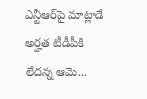ఎన్టీఆర్‌పై మాట్లాడే అర్హ‌త టీడీపీకి లేద‌న్న ఆమె...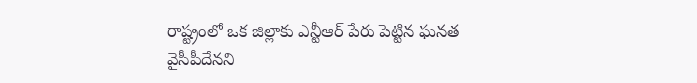రాష్ట్రంలో ఒక జిల్లాకు ఎన్టీఆర్ పేరు పెట్టిన ఘ‌న‌త వైసీపీదేన‌ని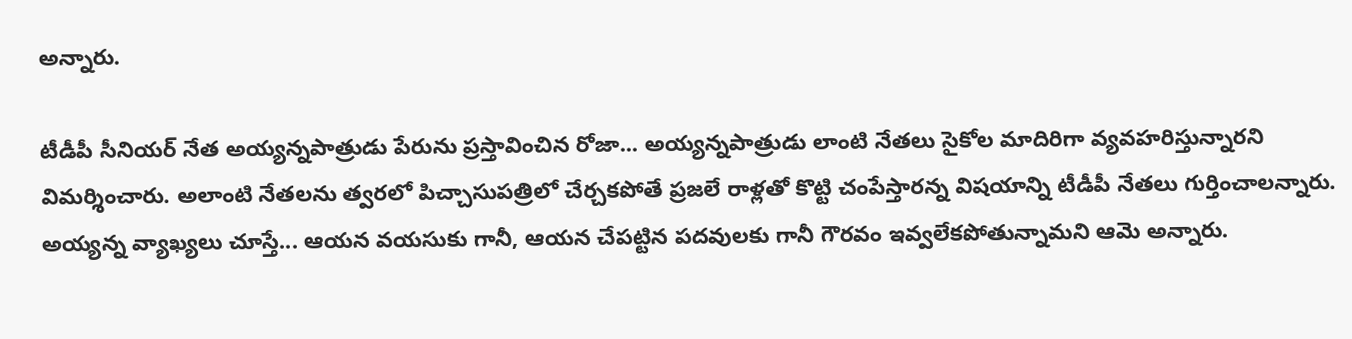అన్నారు.

టీడీపీ సీనియ‌ర్ నేత అయ్య‌న్న‌పాత్రుడు పేరును ప్ర‌స్తావించిన రోజా... అయ్య‌న్నపాత్రుడు లాంటి నేత‌లు సైకోల మాదిరిగా వ్య‌వ‌హ‌రిస్తున్నార‌ని విమ‌ర్శించారు. అలాంటి నేత‌ల‌ను త్వ‌ర‌లో పిచ్చాసుప‌త్రిలో చేర్చ‌క‌పోతే ప్ర‌జ‌లే రాళ్ల‌తో కొట్టి చంపేస్తార‌న్న విష‌యాన్ని టీడీపీ నేత‌లు గుర్తించాల‌న్నారు. అయ్య‌న్న వ్యాఖ్య‌లు చూస్తే... ఆయ‌న వ‌య‌సుకు గానీ, ఆయ‌న చేప‌ట్టిన ప‌ద‌వుల‌కు గానీ గౌర‌వం ఇవ్వ‌లేక‌పోతున్నామ‌ని ఆమె అన్నారు.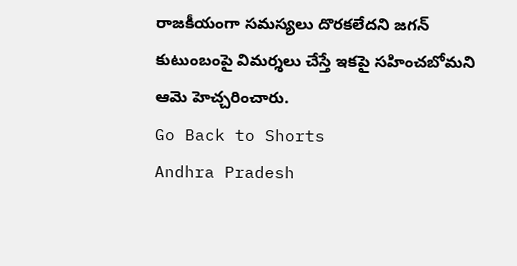రాజ‌కీయంగా స‌మ‌స్య‌లు దొర‌క‌లేద‌ని జ‌గ‌న్ కుటుంబంపై విమ‌ర్శ‌లు చేస్తే ఇక‌పై స‌హించ‌బోమ‌ని ఆమె హెచ్చ‌రించారు.
Go Back to Shorts
Andhra Pradesh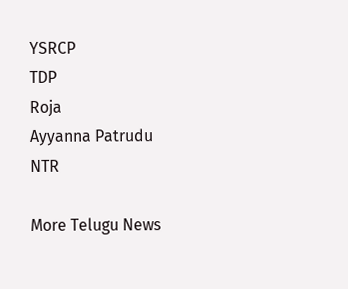YSRCP
TDP
Roja
Ayyanna Patrudu
NTR

More Telugu News